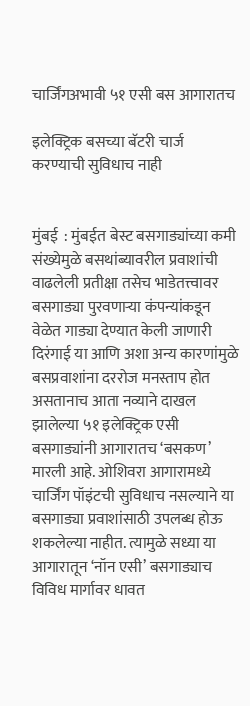चार्जिंगअभावी ५१ एसी बस आगारातच

इलेक्ट्रिक बसच्या बॅटरी चार्ज करण्याची सुविधाच नाही


मुंबई  : मुंबईत बेस्ट बसगाड्यांच्या कमी संख्येमुळे बसथांब्यावरील प्रवाशांची वाढलेली प्रतीक्षा तसेच भाडेतत्त्वावर बसगाड्या पुरवणाऱ्या कंपन्यांकडून वेळेत गाड्या देण्यात केली जाणारी दिरंगाई या आणि अशा अन्य कारणांमुळे बसप्रवाशांना दररोज मनस्ताप होत असतानाच आता नव्याने दाखल झालेल्या ५१ इलेक्ट्रिक एसी बसगाड्यांनी आगारातच ‘बसकण’ मारली आहे. ओशिवरा आगारामध्ये चार्जिंग पॉइंटची सुविधाच नसल्याने या बसगाड्या प्रवाशांसाठी उपलब्ध होऊ शकलेल्या नाहीत. त्यामुळे सध्या या आगारातून ‘नॉन एसी’ बसगाड्याच विविध मार्गावर धावत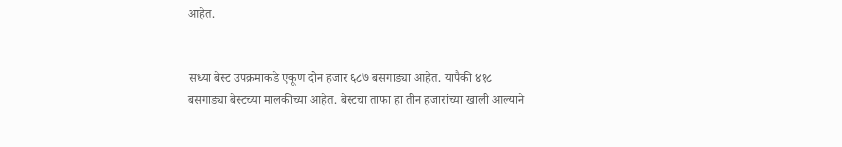आहेत.


सध्या बेस्ट उपक्रमाकडे एकूण दोन हजार ६८७ बसगाड्या आहेत. यापैकी ४१८ बसगाड्या बेस्टच्या मालकीच्या आहेत. बेस्टचा ताफा हा तीन हजारांच्या खाली आल्याने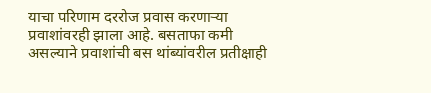याचा परिणाम दररोज प्रवास करणाऱ्या प्रवाशांवरही झाला आहे. बसताफा कमी असल्याने प्रवाशांची बस थांब्यांवरील प्रतीक्षाही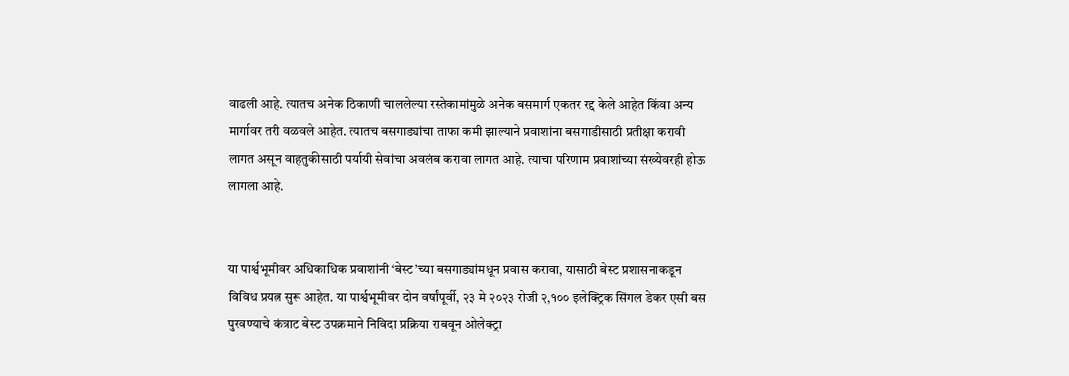वाढली आहे. त्यातच अनेक ठिकाणी चाललेल्या रस्तेकामांमुळे अनेक बसमार्ग एकतर रद्द केले आहेत किंवा अन्य मार्गावर तरी वळवले आहेत. त्यातच बसगाड्यांचा ताफा कमी झाल्याने प्रवाशांना बसगाडीसाठी प्रतीक्षा करावी लागत असून वाहतुकीसाठी पर्यायी सेवांचा अवलंब करावा लागत आहे. त्याचा परिणाम प्रवाशांच्या संख्येवरही होऊ लागला आहे.


या पार्श्वभूमीवर अधिकाधिक प्रवाशांनी ‘बेस्ट’च्या बसगाड्यांमधून प्रवास करावा, यासाठी बेस्ट प्रशासनाकडून विविध प्रयत्न सुरू आहेत. या पार्श्वभूमीवर दोन वर्षांपूर्वी, २३ मे २०२३ रोजी २,१०० इलेक्ट्रिक सिंगल डेकर एसी बस पुरवण्याचे कंत्राट बेस्ट उपक्रमाने निविदा प्रक्रिया राबवून ओलेक्ट्रा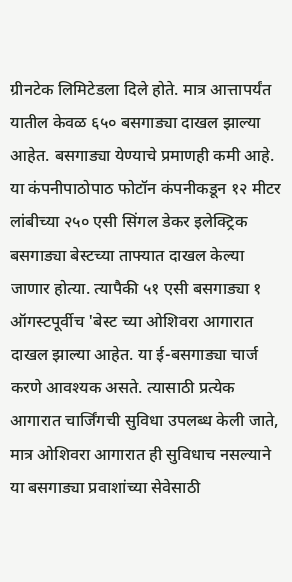ग्रीनटेक लिमिटेडला दिले होते. मात्र आत्तापर्यंत यातील केवळ ६५० बसगाड्या दाखल झाल्या आहेत. बसगाड्या येण्याचे प्रमाणही कमी आहे.
या कंपनीपाठोपाठ फोटॉन कंपनीकडून १२ मीटर लांबीच्या २५० एसी सिंगल डेकर इलेक्ट्रिक बसगाड्या बेस्टच्या ताफ्यात दाखल केल्या जाणार होत्या. त्यापैकी ५१ एसी बसगाड्या १ ऑगस्टपूर्वीच 'बेस्ट च्या ओशिवरा आगारात दाखल झाल्या आहेत. या ई-बसगाड्या चार्ज करणे आवश्यक असते. त्यासाठी प्रत्येक आगारात चार्जिंगची सुविधा उपलब्ध केली जाते, मात्र ओशिवरा आगारात ही सुविधाच नसल्याने या बसगाड्या प्रवाशांच्या सेवेसाठी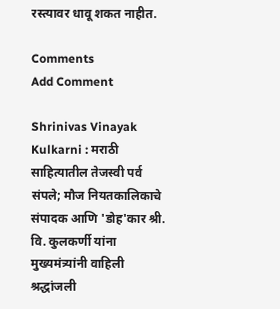रस्त्यावर धावू शकत नाहीत.

Comments
Add Comment

Shrinivas Vinayak Kulkarni : मराठी साहित्यातील तेजस्वी पर्व संपले; मौज नियतकालिकाचे संपादक आणि 'डोह'कार श्री. वि. कुलकर्णी यांना मुख्यमंत्र्यांनी वाहिली श्रद्धांजली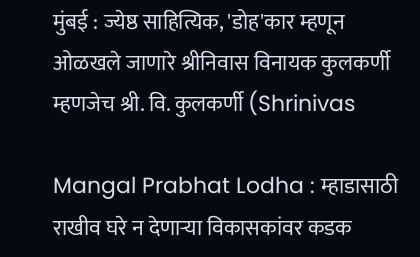मुंबई : ज्येष्ठ साहित्यिक, 'डोह'कार म्हणून ओळखले जाणारे श्रीनिवास विनायक कुलकर्णी म्हणजेच श्री. वि. कुलकर्णी (Shrinivas

Mangal Prabhat Lodha : म्हाडासाठी राखीव घरे न देणाऱ्या विकासकांवर कडक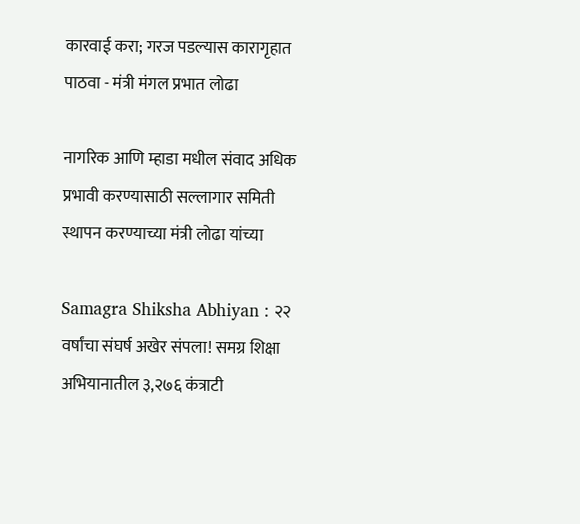कारवाई करा; गरज पडल्यास कारागृहात पाठवा - मंत्री मंगल प्रभात लोढा

नागरिक आणि म्हाडा मधील संवाद अधिक प्रभावी करण्यासाठी सल्लागार समिती स्थापन करण्याच्या मंत्री लोढा यांच्या

Samagra Shiksha Abhiyan : २२ वर्षांचा संघर्ष अखेर संपला! समग्र शिक्षा अभियानातील ३,२७६ कंत्राटी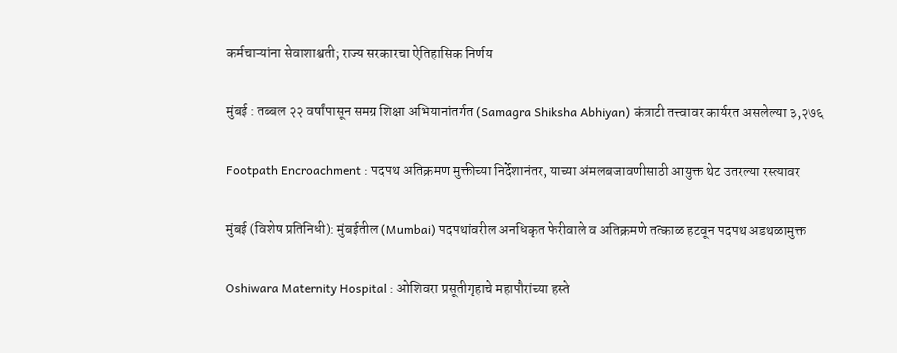कर्मचाऱ्यांना सेवाशाश्वती; राज्य सरकारचा ऐतिहासिक निर्णय

मुंबई : तब्बल २२ वर्षांपासून समग्र शिक्षा अभियानांतर्गत (Samagra Shiksha Abhiyan) कंत्राटी तत्त्वावर कार्यरत असलेल्या ३,२७६

Footpath Encroachment : पदपथ अतिक्रमण मुक्तीच्या निर्देशानंतर, याच्या अंमलबजावणीसाठी आयुक्त थेट उतरल्या रस्त्यावर

मुंबई (विशेष प्रतिनिधी): मुंबईतील (Mumbai) पदपथांवरील अनधिकृत फेरीवाले व अतिक्रमणे तत्काळ हटवून पदपथ अडथळामुक्त

Oshiwara Maternity Hospital : ओशिवरा प्रसूतीगृहाचे महापौरांच्या हस्ते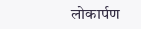लोकार्पण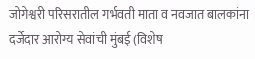जोगेश्वरी परिसरातील गर्भवती माता व नवजात बालकांना दर्जेदार आरोग्य सेवांची मुंबई (विशेष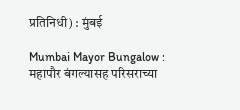प्रतिनिधी) : मुंबई

Mumbai Mayor Bungalow : महापौर बंगल्यासह परिसराच्या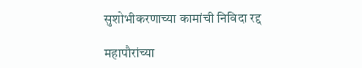सुशोभीकरणाच्या कामांची निविदा रद्द

महापौरांच्या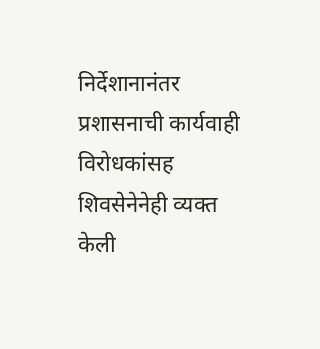निर्देशानानंतर प्रशासनाची कार्यवाही विरोधकांसह शिवसेनेनेही व्यक्त केली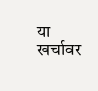या खर्चावर